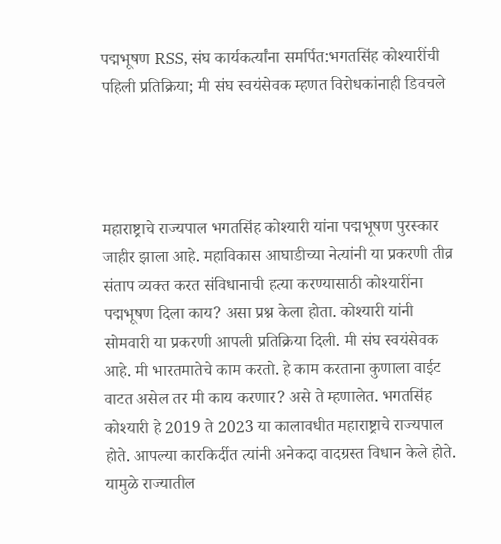पद्मभूषण RSS, संघ कार्यकर्त्यांना समर्पित:भगतसिंह कोश्यारींची पहिली प्रतिक्रिया; मी संघ स्वयंसेवक म्हणत विरोधकांनाही डिवचले




महाराष्ट्राचे राज्यपाल भगतसिंह कोश्यारी यांना पद्मभूषण पुरस्कार जाहीर झाला आहे. महाविकास आघाडीच्या नेत्यांनी या प्रकरणी तीव्र संताप व्यक्त करत संविधानाची हत्या करण्यासाठी कोश्यारींना पद्मभूषण दिला काय? असा प्रश्न केला होता. कोश्यारी यांनी सोमवारी या प्रकरणी आपली प्रतिक्रिया दिली. मी संघ स्वयंसेवक आहे. मी भारतमातेचे काम करतो. हे काम करताना कुणाला वाईट वाटत असेल तर मी काय करणार? असे ते म्हणालेत. भगतसिंह कोश्यारी हे 2019 ते 2023 या कालावधीत महाराष्ट्राचे राज्यपाल होते. आपल्या कारकिर्दीत त्यांनी अनेकदा वादग्रस्त विधान केले होते. यामुळे राज्यातील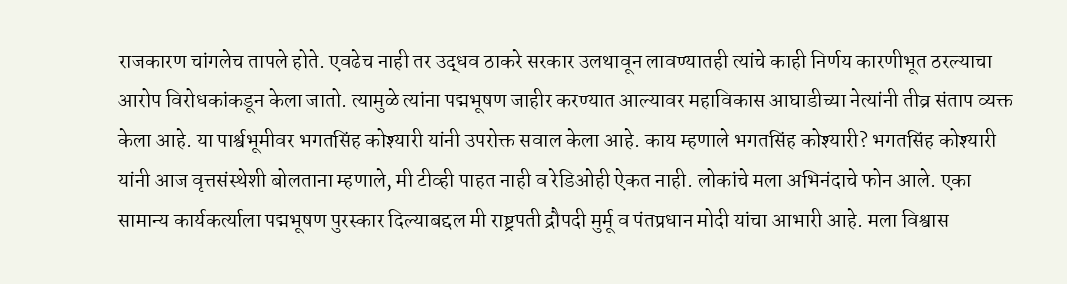राजकारण चांगलेच तापले होते. एवढेच नाही तर उद्धव ठाकरे सरकार उलथावून लावण्यातही त्यांचे काही निर्णय कारणीभूत ठरल्याचा आरोप विरोधकांकडून केला जातो. त्यामुळे त्यांना पद्मभूषण जाहीर करण्यात आल्यावर महाविकास आघाडीच्या नेत्यांनी तीव्र संताप व्यक्त केला आहे. या पार्श्वभूमीवर भगतसिंह कोश्यारी यांनी उपरोक्त सवाल केला आहे. काय म्हणाले भगतसिंह कोश्यारी? भगतसिंह कोश्यारी यांनी आज वृत्तसंस्थेशी बोलताना म्हणाले, मी टीव्ही पाहत नाही व रेडिओही ऐकत नाही. लोकांचे मला अभिनंदाचे फोन आले. एका सामान्य कार्यकर्त्याला पद्मभूषण पुरस्कार दिल्याबद्दल मी राष्ट्रपती द्रौपदी मुर्मू व पंतप्रधान मोदी यांचा आभारी आहे. मला विश्वास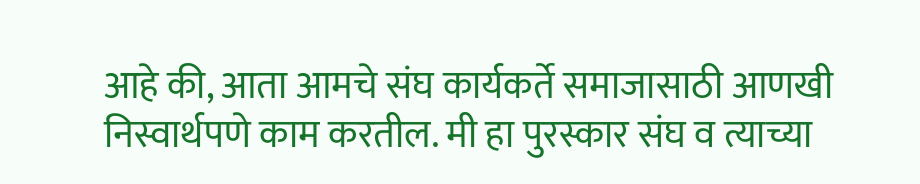आहे की, आता आमचे संघ कार्यकर्ते समाजासाठी आणखी निस्वार्थपणे काम करतील. मी हा पुरस्कार संघ व त्याच्या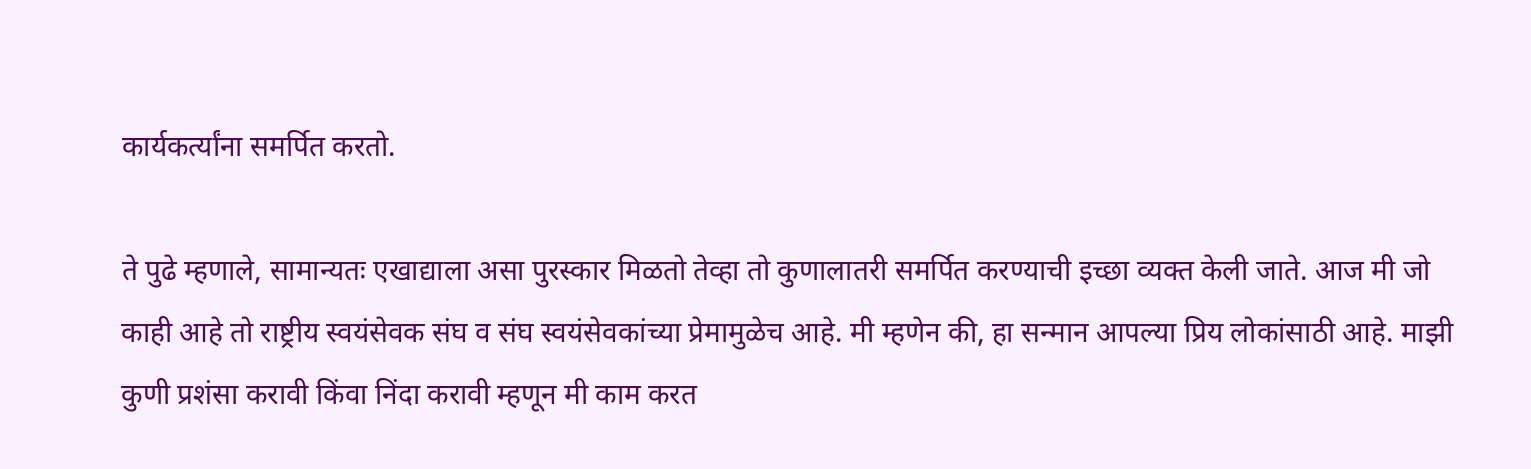कार्यकर्त्यांना समर्पित करतो.

ते पुढे म्हणाले, सामान्यतः एखाद्याला असा पुरस्कार मिळतो तेव्हा तो कुणालातरी समर्पित करण्याची इच्छा व्यक्त केली जाते. आज मी जो काही आहे तो राष्ट्रीय स्वयंसेवक संघ व संघ स्वयंसेवकांच्या प्रेमामुळेच आहे. मी म्हणेन की, हा सन्मान आपल्या प्रिय लोकांसाठी आहे. माझी कुणी प्रशंसा करावी किंवा निंदा करावी म्हणून मी काम करत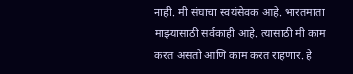नाही. मी संघाचा स्वयंसेवक आहे. भारतमाता माझ्यासाठी सर्वकाही आहे. त्यासाठी मी काम करत असतो आणि काम करत राहणार. हे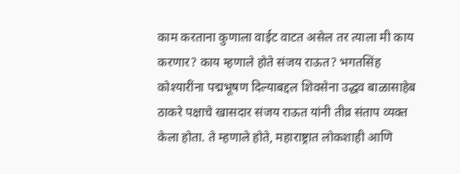काम करताना कुणाला वाईट वाटत असेल तर त्याला मी काय करणार? काय म्हणाले होते संजय राऊत? भगतसिंह कोश्यारींना पद्मभूषण दिल्याबद्दल शिवसेना उद्धव बाळासाहेब ठाकरे पक्षाचे खासदार संजय राऊत यांनी तीव्र संताप व्यक्त केला होता. ते म्हणाले होते, महाराष्ट्रात लोकशाही आणि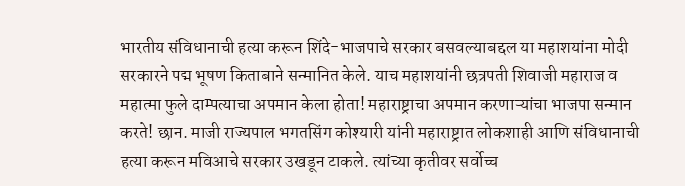भारतीय संविधानाची हत्या करून शिंदे-भाजपाचे सरकार बसवल्याबद्दल या महाशयांना मोदी सरकारने पद्म भूषण किताबाने सन्मानित केले. याच महाशयांनी छत्रपती शिवाजी महाराज व महात्मा फुले दाम्पत्याचा अपमान केला होता! महाराष्ट्राचा अपमान करणाऱ्यांचा भाजपा सन्मान करते! छान. माजी राज्यपाल भगतसिंग कोश्यारी यांनी महाराष्ट्रात लोकशाही आणि संविधानाची हत्या करून मविआचे सरकार उखडून टाकले. त्यांच्या कृतीवर सर्वोच्च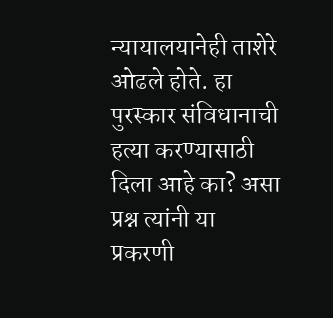न्यायालयानेही ताशेरे ओढले होते. हा पुरस्कार संविधानाची हत्या करण्यासाठी दिला आहे का? असा प्रश्न त्यांनी या प्रकरणी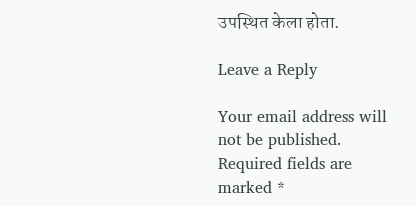उपस्थित केला होता.

Leave a Reply

Your email address will not be published. Required fields are marked *